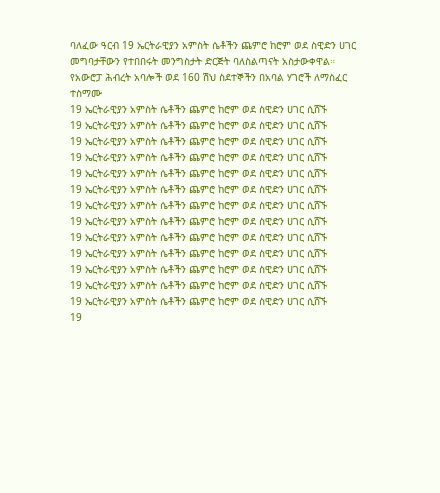ባለፈው ዓርብ 19 ኤርትራዊያን አምስት ሴቶችን ጨምሮ ከሮም ወደ ስዊድን ሀገር መግባታቸውን የተበበሩት መንግስታት ድርጅት ባለስልጣናት አስታውቀዋል።
የአውሮፓ ሕብረት አባሎች ወደ 160 ሽህ ስደተኞችን በአባል ሃገሮች ለማስፈር ተስማሙ
19 ኤርትራዊያን አምስት ሴቶችን ጨምሮ ከሮም ወደ ስዊድን ሀገር ሲሸኙ
19 ኤርትራዊያን አምስት ሴቶችን ጨምሮ ከሮም ወደ ስዊድን ሀገር ሲሸኙ
19 ኤርትራዊያን አምስት ሴቶችን ጨምሮ ከሮም ወደ ስዊድን ሀገር ሲሸኙ
19 ኤርትራዊያን አምስት ሴቶችን ጨምሮ ከሮም ወደ ስዊድን ሀገር ሲሸኙ
19 ኤርትራዊያን አምስት ሴቶችን ጨምሮ ከሮም ወደ ስዊድን ሀገር ሲሸኙ
19 ኤርትራዊያን አምስት ሴቶችን ጨምሮ ከሮም ወደ ስዊድን ሀገር ሲሸኙ
19 ኤርትራዊያን አምስት ሴቶችን ጨምሮ ከሮም ወደ ስዊድን ሀገር ሲሸኙ
19 ኤርትራዊያን አምስት ሴቶችን ጨምሮ ከሮም ወደ ስዊድን ሀገር ሲሸኙ
19 ኤርትራዊያን አምስት ሴቶችን ጨምሮ ከሮም ወደ ስዊድን ሀገር ሲሸኙ
19 ኤርትራዊያን አምስት ሴቶችን ጨምሮ ከሮም ወደ ስዊድን ሀገር ሲሸኙ
19 ኤርትራዊያን አምስት ሴቶችን ጨምሮ ከሮም ወደ ስዊድን ሀገር ሲሸኙ
19 ኤርትራዊያን አምስት ሴቶችን ጨምሮ ከሮም ወደ ስዊድን ሀገር ሲሸኙ
19 ኤርትራዊያን አምስት ሴቶችን ጨምሮ ከሮም ወደ ስዊድን ሀገር ሲሸኙ
19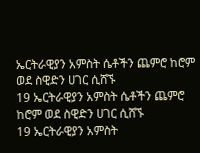ኤርትራዊያን አምስት ሴቶችን ጨምሮ ከሮም ወደ ስዊድን ሀገር ሲሸኙ
19 ኤርትራዊያን አምስት ሴቶችን ጨምሮ ከሮም ወደ ስዊድን ሀገር ሲሸኙ
19 ኤርትራዊያን አምስት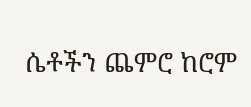ሴቶችን ጨምሮ ከሮም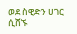ወደ ስዊድን ሀገር ሲሸኙ